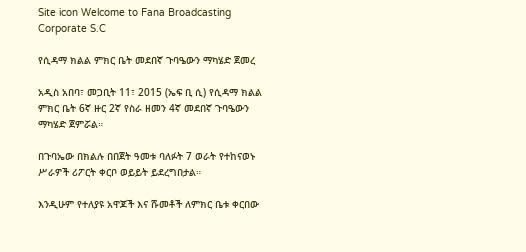Site icon Welcome to Fana Broadcasting Corporate S.C

የሲዳማ ክልል ምክር ቤት መደበኛ ጉባዔውን ማካሄድ ጀመረ

አዲስ አበባ፣ መጋቢት 11፣ 2015 (ኤፍ ቢ ሲ) የሲዳማ ክልል ምክር ቤት 6ኛ ዙር 2ኛ የስራ ዘመን 4ኛ መደበኛ ጉባዔውን ማካሄድ ጀምሯል።

በጉባኤው በክልሉ በበጀት ዓመቱ ባለፉት 7 ወራት የተከናወኑ ሥራዎች ሪፖርት ቀርቦ ወይይት ይደረግበታል።

እንዲሁም የተለያዩ አዋጆች እና ሹመቶች ለምክር ቤቱ ቀርበው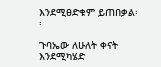እንደሚፀድቁም ይጠበቃል፡፡

ጉባኤው ለሁለት ቀናት እንደሚካሄድ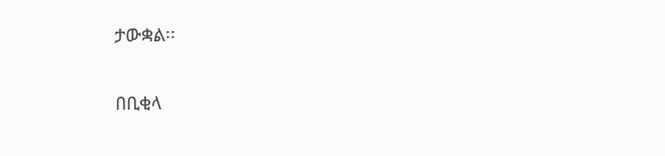ታውቋል፡፡

በቢቂላ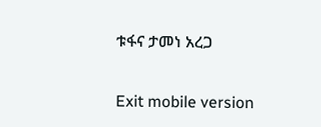ቱፋና ታመነ አረጋ

Exit mobile version